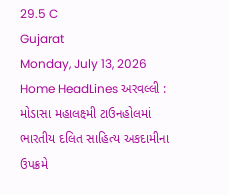29.5 C
Gujarat
Monday, July 13, 2026
Home HeadLines અરવલ્લી : મોડાસા મહાલક્ષ્મી ટાઉનહોલમાં ભારતીય દલિત સાહિત્ય અકદામીના ઉપક્રમે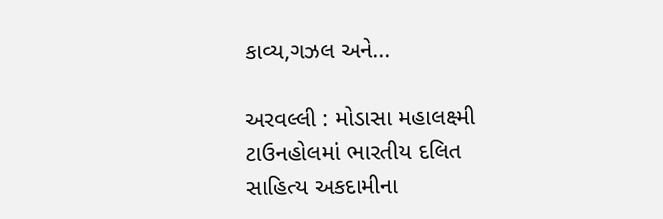કાવ્ય,ગઝલ અને...

અરવલ્લી : મોડાસા મહાલક્ષ્મી ટાઉનહોલમાં ભારતીય દલિત સાહિત્ય અકદામીના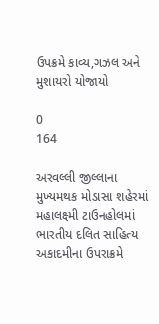ઉપક્રમે કાવ્ય,ગઝલ અને મુશાયરો યોજાયો

0
164

અરવલ્લી જીલ્લાના મુખ્યમથક મોડાસા શહેરમાં મહાલક્ષ્મી ટાઉનહોલમાં ભારતીય દલિત સાહિત્ય અકાદમીના ઉપરાક્રમે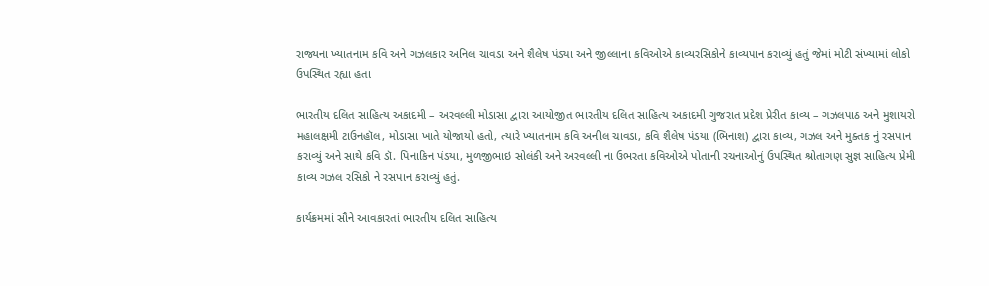રાજ્યના ખ્યાતનામ કવિ અને ગઝલકાર અનિલ ચાવડા અને શૈલેષ પંડ્યા અને જીલ્લાના કવિઓએ કાવ્યરસિકોને કાવ્યપાન કરાવ્યું હતું જેમાં મોટી સંખ્યામાં લોકો ઉપસ્થિત રહ્યા હતા

ભારતીય દલિત સાહિત્ય અકાદમી – અરવલ્લી મોડાસા દ્વારા આયોજીત ભારતીય દલિત સાહિત્ય અકાદમી ગુજરાત પ્રદેશ પ્રેરીત કાવ્ય – ગઝલપાઠ અને મુશાયરો મહાલક્ષમી ટાઉનહૉલ, મોડાસા ખાતે યોજાયો હતો, ત્યારે ખ્યાતનામ કવિ અનીલ ચાવડા, કવિ શૈલેષ પંડયા (ભિનાશ) દ્વારા કાવ્ય, ગઝલ અને મુક્તક નું રસપાન કરાવ્યું અને સાથે કવિ ડૉ. પિનાકિન પંડયા, મુળજીભાઇ સોલંકી અને અરવલ્લી ના ઉભરતા કવિઓએ પોતાની રચનાઓનું ઉપસ્થિત શ્રોતાગણ સુજ્ઞ સાહિત્ય પ્રેમી કાવ્ય ગઝલ રસિકો ને રસપાન કરાવ્યું હતું.

કાર્યક્રમમાં સૌને આવકારતાં ભારતીય દલિત સાહિત્ય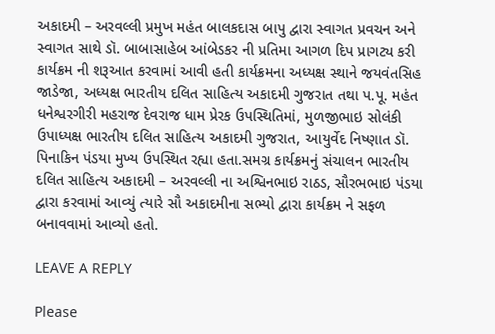અકાદમી – અરવલ્લી પ્રમુખ મહંત બાલકદાસ બાપુ દ્વારા સ્વાગત પ્રવચન અને સ્વાગત સાથે ડૉ. બાબાસાહેબ આંબેડકર ની પ્રતિમા આગળ દિપ પ્રાગટ્ય કરી કાર્યક્રમ ની શરૂઆત કરવામાં આવી હતી કાર્યક્રમના અધ્યક્ષ સ્થાને જયવંતસિહ જાડેજા, અધ્યક્ષ ભારતીય દલિત સાહિત્ય અકાદમી ગુજરાત તથા પ.પૂ. મહંત ધનેશ્વરગીરી મહરાજ દેવરાજ ધામ પ્રેરક ઉપસ્થિતિમાં, મુળજીભાઇ સોલંકી ઉપાધ્યક્ષ ભારતીય દલિત સાહિત્ય અકાદમી ગુજરાત, આયુર્વેદ નિષ્ણાત ડૉ. પિનાકિન પંડયા મુખ્ય ઉપસ્થિત રહ્યા હતા.સમગ્ર કાર્યક્રમનું સંચાલન ભારતીય દલિત સાહિત્ય અકાદમી – અરવલ્લી ના અશ્વિનભાઇ રાઠડ, સૌરભભાઇ પંડયા દ્વારા કરવામાં આવ્યું ત્યારે સૌ અકાદમીના સભ્યો દ્વારા કાર્યક્રમ ને સફળ બનાવવામાં આવ્યો હતો.

LEAVE A REPLY

Please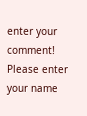enter your comment!
Please enter your name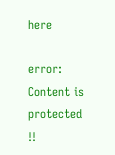here

error: Content is protected !!